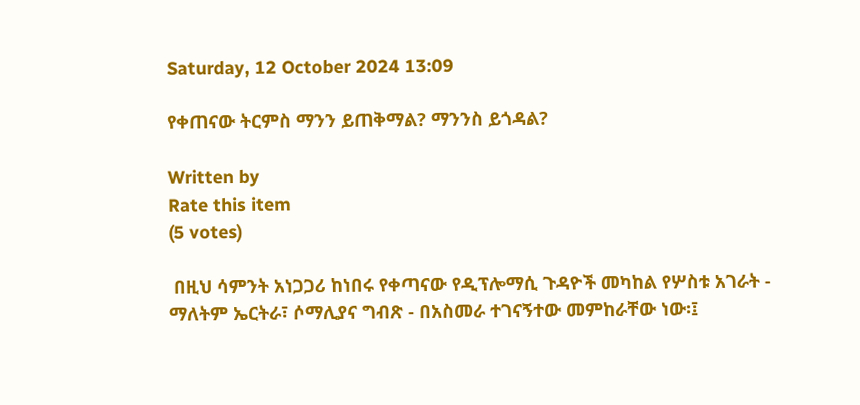Saturday, 12 October 2024 13:09

የቀጠናው ትርምስ ማንን ይጠቅማል? ማንንስ ይጎዳል?

Written by
Rate this item
(5 votes)

 በዚህ ሳምንት አነጋጋሪ ከነበሩ የቀጣናው የዲፕሎማሲ ጉዳዮች መካከል የሦስቱ አገራት - ማለትም ኤርትራ፣ ሶማሊያና ግብጽ - በአስመራ ተገናኝተው መምከራቸው ነው፡፤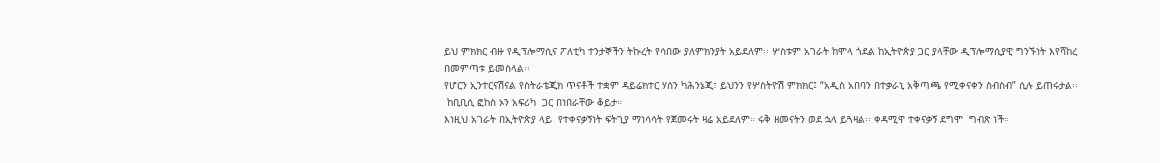ይህ ምክክር ብዙ የዲፕሎማሲና ፖለቲካ ተንታኞችን ትኩረት የሳበው ያለምክንያት አይደለም፡፡ ሦስቱም አገራት ከሞላ ጎደል ከኢትዮጵያ ጋር ያላቸው ዲፕሎማሲያዊ ግንኙነት እየሻከረ በመምጣቱ ይመስላል፡፡
የሆርን ኢንተርናሽናል የስትራቴጂክ ጥናቶች ተቋም ዳይሬክተር ሃሰን ካሕንኔጂ፣ ይህንን የሦስትዮሽ ምክክር፤ “አዲስ አበባን በተቃራኒ አቅጣጫ የሚቀናቀን ስብስብ” ሲሉ ይጠሩታል፡፡
 ከቢቢሲ ፎከስ ኦን አፍሪካ  ጋር በነበራቸው ቆይታ።
እነዚህ አገራት በኢትዮጵያ ላይ  የተቀናቃኝነት ፍትጊያ ማነሳሳት የጀመሩት ዛሬ አይደለም። ሩቅ ዘመናትን ወደ ኋላ ይጓዛል፡፡ ቀዳሚዋ ተቀናቃኝ ደግሞ  ግብጽ ነች።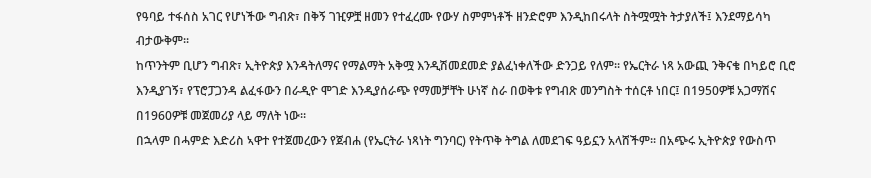የዓባይ ተፋሰስ አገር የሆነችው ግብጽ፣ በቅኝ ገዢዎቿ ዘመን የተፈረሙ የውሃ ስምምነቶች ዘንድሮም እንዲከበሩላት ስትሟሟት ትታያለች፤ እንደማይሳካ ብታውቅም፡፡
ከጥንትም ቢሆን ግብጽ፣ ኢትዮጵያ እንዳትለማና የማልማት አቅሟ እንዲሽመደመድ ያልፈነቀለችው ድንጋይ የለም፡፡ የኤርትራ ነጻ አውጪ ንቅናቄ በካይሮ ቢሮ እንዲያገኝ፣ የፕሮፓጋንዳ ልፈፋውን በራዲዮ ሞገድ እንዲያሰራጭ የማመቻቸት ሁነኛ ስራ በወቅቱ የግብጽ መንግስት ተሰርቶ ነበር፤ በ1950ዎቹ አጋማሽና በ1960ዎቹ መጀመሪያ ላይ ማለት ነው።
በኋላም በሓምድ እድሪስ ኣዋተ የተጀመረውን የጀብሐ (የኤርትራ ነጻነት ግንባር) የትጥቅ ትግል ለመደገፍ ዓይኗን አላሸችም፡፡ በአጭሩ ኢትዮጵያ የውስጥ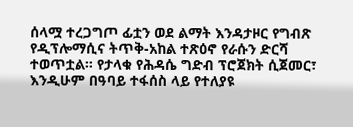ሰላሟ ተረጋግጦ ፊቷን ወደ ልማት እንዳታዞር የግብጽ የዲፕሎማሲና ትጥቅ-አከል ተጽዕኖ የራሱን ድርሻ ተወጥቷል። የታላቁ የሕዳሴ ግድብ ፕሮጀክት ሲጀመር፣ እንዲሁም በዓባይ ተፋሰስ ላይ የተለያዩ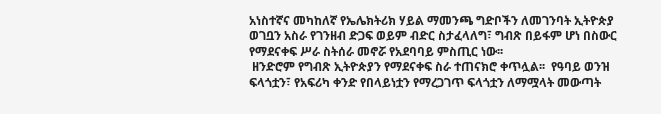አነስተኛና መካከለኛ የኤሌክትሪክ ሃይል ማመንጫ ግድቦችን ለመገንባት ኢትዮጵያ ወገቧን አስራ የገንዘብ ድጋፍ ወይም ብድር ስታፈላለግ፣ ግብጽ በይፋም ሆነ በስውር የማደናቀፍ ሥራ ስትሰራ መኖሯ የአደባባይ ምስጢር ነው፡፡
 ዘንድሮም የግብጽ ኢትዮጵያን የማደናቀፍ ስራ ተጠናክሮ ቀጥሏል፡፡  የዓባይ ወንዝ ፍላጎቷን፣ የአፍሪካ ቀንድ የበላይነቷን የማረጋገጥ ፍላጎቷን ለማሟላት መውጣት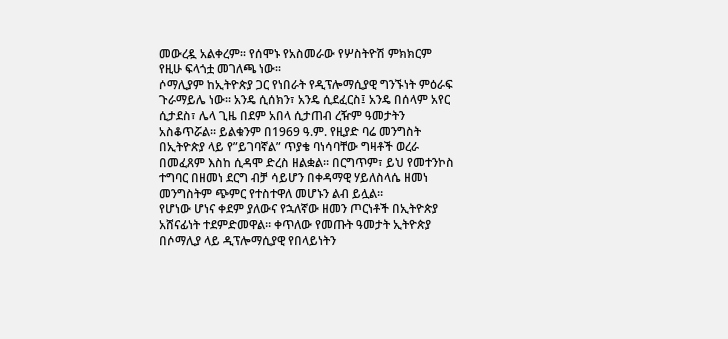መውረዷ አልቀረም፡፡ የሰሞኑ የአስመራው የሦስትዮሽ ምክክርም የዚሁ ፍላጎቷ መገለጫ ነው፡፡
ሶማሊያም ከኢትዮጵያ ጋር የነበራት የዲፕሎማሲያዊ ግንኙነት ምዕራፍ ጉራማይሌ ነው። አንዴ ሲሰክን፣ አንዴ ሲደፈርስ፤ አንዴ በሰላም አየር ሲታደስ፣ ሌላ ጊዜ በደም አበላ ሲታጠብ ረዥም ዓመታትን አስቆጥሯል። ይልቁንም በ1969 ዓ.ም. የዚያድ ባሬ መንግስት በኢትዮጵያ ላይ የ”ይገባኛል” ጥያቄ ባነሳባቸው ግዛቶች ወረራ በመፈጸም እስከ ሲዳሞ ድረስ ዘልቋል። በርግጥም፣ ይህ የመተንኮስ ተግባር በዘመነ ደርግ ብቻ ሳይሆን በቀዳማዊ ሃይለስላሴ ዘመነ መንግስትም ጭምር የተስተዋለ መሆኑን ልብ ይሏል።
የሆነው ሆነና ቀደም ያለውና የኋለኛው ዘመን ጦርነቶች በኢትዮጵያ አሸናፊነት ተደምድመዋል። ቀጥለው የመጡት ዓመታት ኢትዮጵያ በሶማሊያ ላይ ዲፕሎማሲያዊ የበላይነትን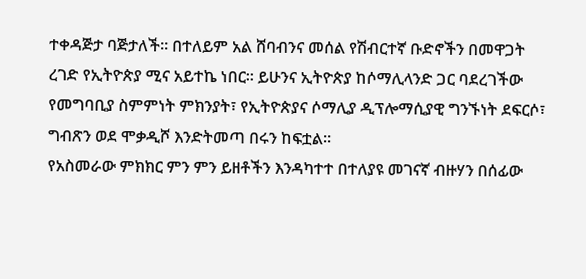ተቀዳጅታ ባጅታለች። በተለይም አል ሸባብንና መሰል የሽብርተኛ ቡድኖችን በመዋጋት ረገድ የኢትዮጵያ ሚና አይተኬ ነበር። ይሁንና ኢትዮጵያ ከሶማሊላንድ ጋር ባደረገችው የመግባቢያ ስምምነት ምክንያት፣ የኢትዮጵያና ሶማሊያ ዲፕሎማሲያዊ ግንኙነት ደፍርሶ፣ ግብጽን ወደ ሞቃዲሾ እንድትመጣ በሩን ከፍቷል።
የአስመራው ምክክር ምን ምን ይዘቶችን እንዳካተተ በተለያዩ መገናኛ ብዙሃን በሰፊው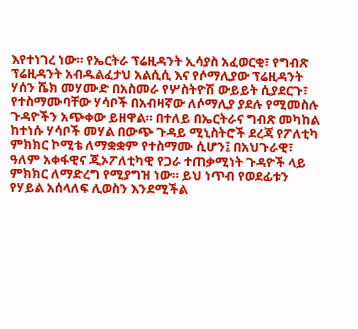እየተነገረ ነው። የኤርትራ ፕሬዚዳንት ኢሳያስ አፈወርቂ፣ የግብጽ ፕሬዚዳንት አብዱልፈታህ አልሲሲ እና የሶማሊያው ፕሬዚዳንት ሃሰን ሼክ መሃሙድ በአስመራ የሦስትዮሽ ውይይት ሲያደርጉ፣ የተስማሙባቸው ሃሳቦች በአብዛኛው ለሶማሊያ ያደሉ የሚመስሉ ጉዳዮችን አጭቀው ይዘዋል። በተለይ በኤርትራና ግብጽ መካከል ከተነሱ ሃሳቦች መሃል በውጭ ጉዳይ ሚኒስትሮች ደረጃ የፖለቲካ ምክክር ኮሚቴ ለማቋቋም የተስማሙ ሲሆን፤ በአህጉራዊ፣ ዓለም አቀፋዊና ጂኦፖለቲካዊ የጋራ ተጠቃሚነት ጉዳዮች ላይ ምክክር ለማድረግ የሚያግዝ ነው። ይህ ነጥብ የወደፊቱን የሃይል አሰላለፍ ሊወስን እንደሚችል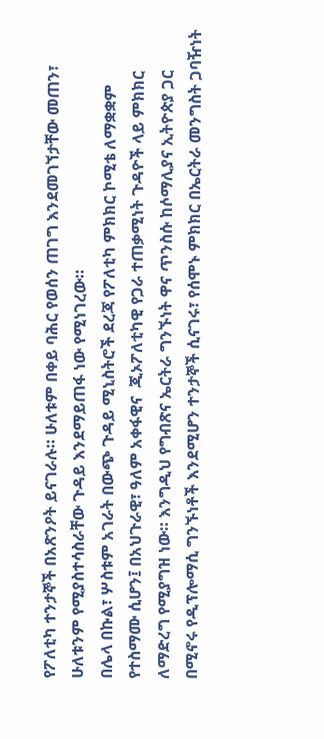የፖለቲካ ተንታኞች በአጽንዖት ይናገራሉ። ሁለቱም በቀይ ባሕር የወሰን ጠገግ እንደመገኘታቸው መጠን፣ ሁለቱንም የሚያስተሳስራቸው ጉዳይ እንደማይጠፋ ነው የሚነገረው።
በሌላ በኩል፣ ሦስቱም አገራት በውጭ ጉዳይ ሚኒስትሮች ደረጃ የፖለቲካ ምክክር ኮሚቴ ለማቋቋም የተስማሙ ሲሆን፤ በአህጉራዊ፣ ዓለም አቀፋዊና  ጂኦፖለቲካዊ የጋራ ተጠቃሚነት ጉዳዮች ላይ ምክክር ለማድረግ የሚያግዝ ነው። እንግዲህ የግብጽና ኤርትራ ግንኙነት ዋና ጥንስሱ ከሶማሊያና ኢትዮጵያ ጋር በሚኖሩ የዲፕሎማሲ ግንኙነቶች እንደሚሆን ተንታኞች ሲናገሩ፣ የሰሞኑ ምክክር በኤርትራ መንግስት ጋባዥነት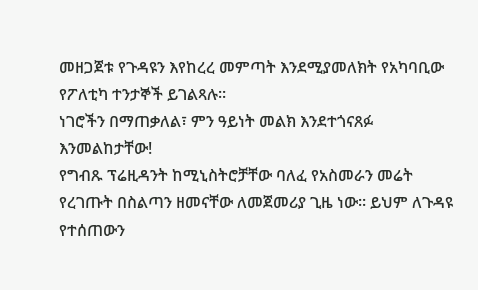መዘጋጀቱ የጉዳዩን እየከረረ መምጣት እንደሚያመለክት የአካባቢው የፖለቲካ ተንታኞች ይገልጻሉ፡፡
ነገሮችን በማጠቃለል፣ ምን ዓይነት መልክ እንደተጎናጸፉ እንመልከታቸው!
የግብጹ ፕሬዚዳንት ከሚኒስትሮቻቸው ባለፈ የአስመራን መሬት የረገጡት በስልጣን ዘመናቸው ለመጀመሪያ ጊዜ ነው። ይህም ለጉዳዩ የተሰጠውን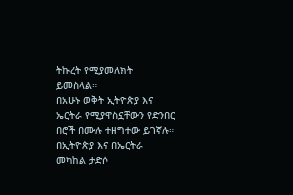ትኩረት የሚያመለክት ይመስላል።
በአሁኑ ወቅት ኢትዮጵያ እና ኤርትራ የሚያዋስኗቸውን የድንበር በሮች በሙሉ ተዘግተው ይገኛሉ። በኢትዮጵያ እና በኤርትራ መካከል ታድሶ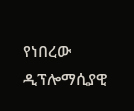የነበረው ዲፕሎማሲያዊ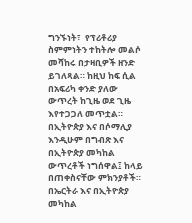ግንኙነት፣  የፕሪቶሪያ ስምምነትን ተከትሎ መልሶ መሻከሩ በታዛቢዎች ዘንድ ይገለጻል። ከዚህ ከፍ ሲል በአፍሪካ ቀንድ ያለው ውጥረት ከጊዜ ወደ ጊዜ እየተጋጋለ መጥቷል። በኢትዮጵያ እና በሶማሊያ እንዲሁም በግብጽ እና በኢትዮጵያ መካከል ውጥረቶች ነግሰዋል፤ ከላይ በጠቀስናቸው ምክንያቶች። በኤርትራ እና በኢትዮጵያ መካከል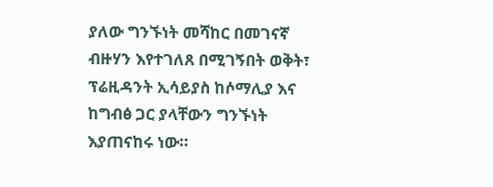ያለው ግንኙነት መሻከር በመገናኛ ብዙሃን እየተገለጸ በሚገኝበት ወቅት፣ ፕሬዚዳንት ኢሳይያስ ከሶማሊያ እና ከግብፅ ጋር ያላቸውን ግንኙነት እያጠናከሩ ነው።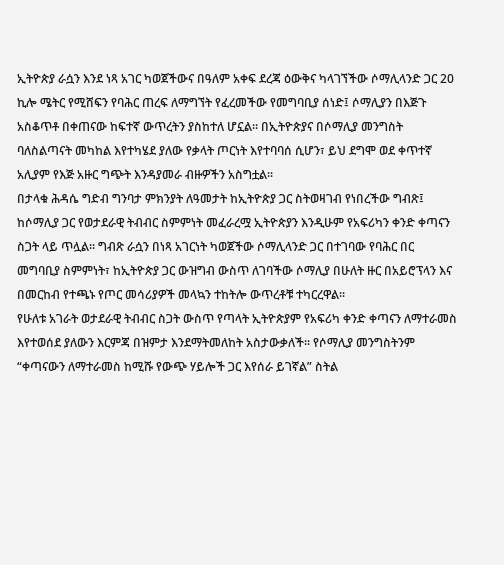ኢትዮጵያ ራሷን እንደ ነጻ አገር ካወጀችውና በዓለም አቀፍ ደረጃ ዕውቅና ካላገኘችው ሶማሊላንድ ጋር 20 ኪሎ ሜትር የሚሸፍን የባሕር ጠረፍ ለማግኘት የፈረመችው የመግባቢያ ሰነድ፤ ሶማሊያን በእጅጉ አስቆጥቶ በቀጠናው ከፍተኛ ውጥረትን ያስከተለ ሆኗል። በኢትዮጵያና በሶማሊያ መንግስት ባለስልጣናት መካከል እየተካሄደ ያለው የቃላት ጦርነት እየተባባሰ ሲሆን፣ ይህ ደግሞ ወደ ቀጥተኛ አሊያም የእጅ አዙር ግጭት እንዳያመራ ብዙዎችን አስግቷል፡፡
በታላቁ ሕዳሴ ግድብ ግንባታ ምክንያት ለዓመታት ከኢትዮጵያ ጋር ስትወዛገብ የነበረችው ግብጽ፤ ከሶማሊያ ጋር የወታደራዊ ትብብር ስምምነት መፈራረሟ ኢትዮጵያን እንዲሁም የአፍሪካን ቀንድ ቀጣናን ስጋት ላይ ጥሏል። ግብጽ ራሷን በነጻ አገርነት ካወጀችው ሶማሊላንድ ጋር በተገባው የባሕር በር መግባቢያ ስምምነት፣ ከኢትዮጵያ ጋር ውዝግብ ውስጥ ለገባችው ሶማሊያ በሁለት ዙር በአይሮፕላን እና በመርከብ የተጫኑ የጦር መሳሪያዎች መላኳን ተከትሎ ውጥረቶቹ ተካርረዋል።
የሁለቱ አገራት ወታደራዊ ትብብር ስጋት ውስጥ የጣላት ኢትዮጵያም የአፍሪካ ቀንድ ቀጣናን ለማተራመስ እየተወሰደ ያለውን እርምጃ በዝምታ እንደማትመለከት አስታውቃለች። የሶማሊያ መንግስትንም “ቀጣናውን ለማተራመስ ከሚሹ የውጭ ሃይሎች ጋር እየሰራ ይገኛል” ስትል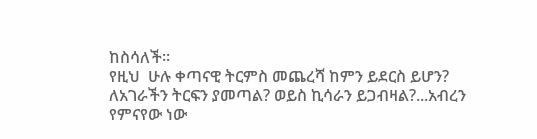ከስሳለች።
የዚህ  ሁሉ ቀጣናዊ ትርምስ መጨረሻ ከምን ይደርስ ይሆን? ለአገራችን ትርፍን ያመጣል? ወይስ ኪሳራን ይጋብዛል?...አብረን የምናየው ነው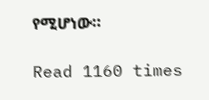የሚሆነው።

Read 1160 times